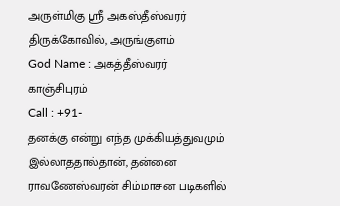அருள்மிகு ஸ்ரீ அகஸ்தீஸ்வரர் திருக்கோவில், அருங்குளம்
God Name : அகத்தீஸ்வரர்
காஞ்சிபுரம்
Call : +91-
தனக்கு என்று எந்த முக்கியத்துவமும் இல்லாததால்தான், தன்னை ராவணேஸ்வரன் சிம்மாசன படிகளில்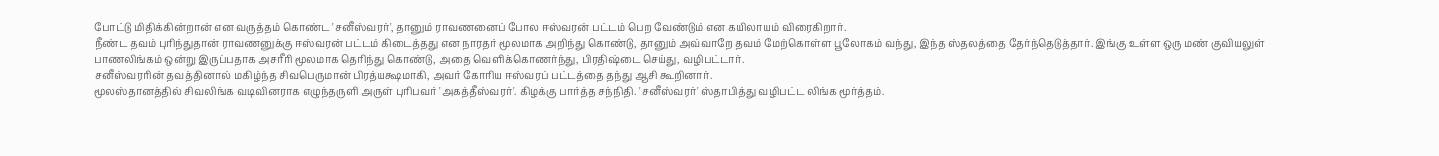போட்டு மிதிக்கின்றான் என வருத்தம் கொண்ட 'சனீஸ்வரர்', தானும் ராவணனைப் போல ஈஸ்வரன் பட்டம் பெற வேண்டும் என கயிலாயம் விரைகிறார்.
நீண்ட தவம் புரிந்துதான் ராவணனுக்கு ஈஸ்வரன் பட்டம் கிடைத்தது என நாரதர் மூலமாக அறிந்து கொண்டு, தானும் அவ்வாறே தவம் மேற்கொள்ள பூலோகம் வந்து, இந்த ஸ்தலத்தை தேர்ந்தெடுத்தார். இங்கு உள்ள ஒரு மண் குவியலுள் பாணலிங்கம் ஒன்று இருப்பதாக அசரீரி மூலமாக தெரிந்து கொண்டு, அதை வெளிக்கொணர்ந்து, பிரதிஷ்டை செய்து, வழிபட்டார்.
சனீஸ்வரரின் தவத்தினால் மகிழ்ந்த சிவபெருமான் பிரத்யக்ஷமாகி, அவர் கோரிய ஈஸ்வரப் பட்டத்தை தந்து ஆசி கூறினார்.
மூலஸ்தானத்தில் சிவலிங்க வடிவினராக எழுந்தருளி அருள் புரிபவர் 'அகத்தீஸ்வரர்'. கிழக்கு பார்த்த சந்நிதி. 'சனீஸ்வரர்' ஸ்தாபித்து வழிபட்ட லிங்க மூர்த்தம்.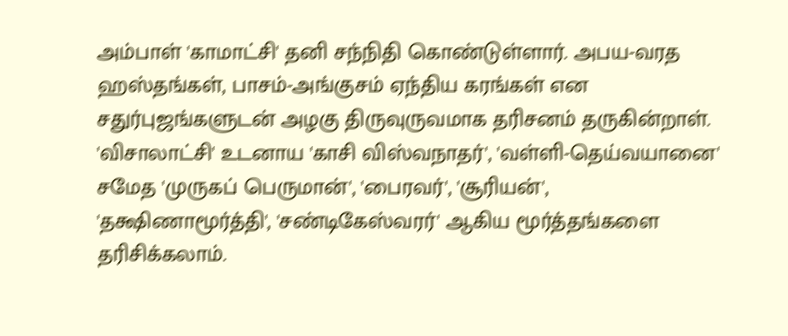அம்பாள் 'காமாட்சி' தனி சந்நிதி கொண்டுள்ளார். அபய-வரத ஹஸ்தங்கள், பாசம்-அங்குசம் ஏந்திய கரங்கள் என சதுர்புஜங்களுடன் அழகு திருவுருவமாக தரிசனம் தருகின்றாள்.
'விசாலாட்சி' உடனாய 'காசி விஸ்வநாதர்', 'வள்ளி-தெய்வயானை' சமேத 'முருகப் பெருமான்', 'பைரவர்', 'சூரியன்', 'தக்ஷிணாமூர்த்தி', 'சண்டிகேஸ்வரர்' ஆகிய மூர்த்தங்களை தரிசிக்கலாம்.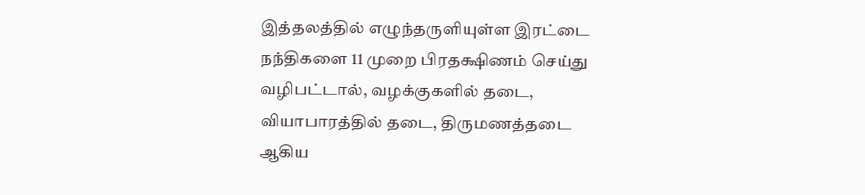இத்தலத்தில் எழுந்தருளியுள்ள இரட்டை நந்திகளை 11 முறை பிரதக்ஷிணம் செய்து வழிபட்டால், வழக்குகளில் தடை, வியாபாரத்தில் தடை, திருமணத்தடை ஆகிய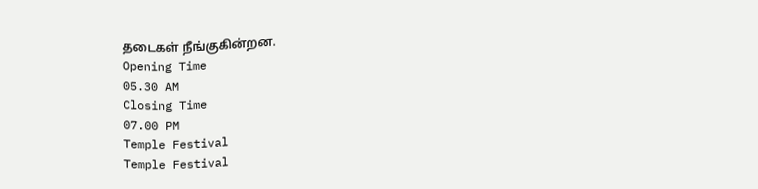தடைகள் நீங்குகின்றன.
Opening Time
05.30 AM
Closing Time
07.00 PM
Temple Festival
Temple Festival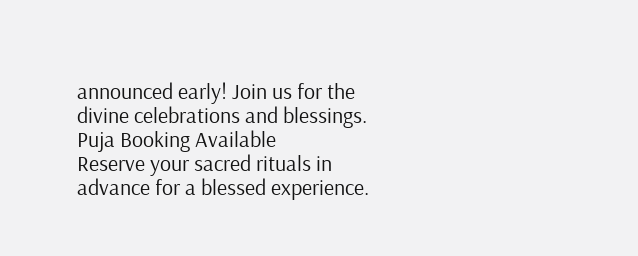announced early! Join us for the divine celebrations and blessings.
Puja Booking Available
Reserve your sacred rituals in advance for a blessed experience.